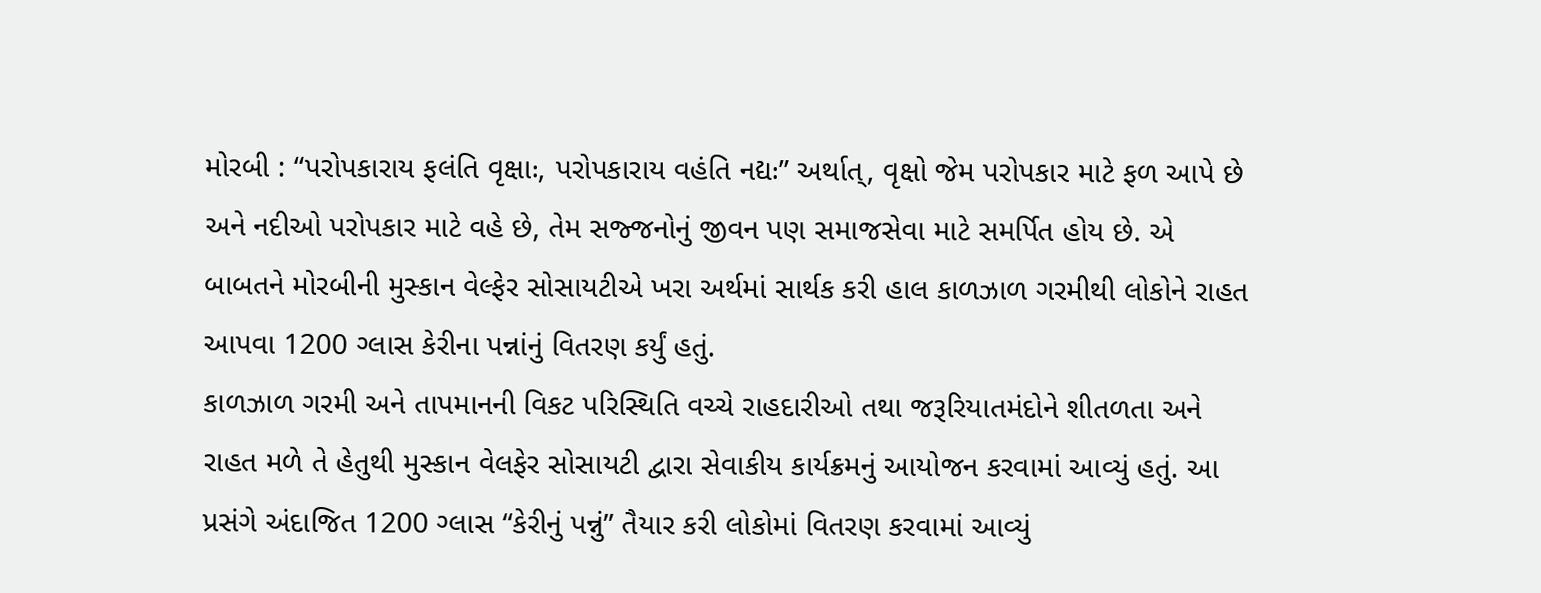મોરબી : “પરોપકારાય ફલંતિ વૃક્ષાઃ, પરોપકારાય વહંતિ નદ્યઃ” અર્થાત્, વૃક્ષો જેમ પરોપકાર માટે ફળ આપે છે અને નદીઓ પરોપકાર માટે વહે છે, તેમ સજ્જનોનું જીવન પણ સમાજસેવા માટે સમર્પિત હોય છે. એ બાબતને મોરબીની મુસ્કાન વેલ્ફેર સોસાયટીએ ખરા અર્થમાં સાર્થક કરી હાલ કાળઝાળ ગરમીથી લોકોને રાહત આપવા 1200 ગ્લાસ કેરીના પન્નાંનું વિતરણ કર્યું હતું.
કાળઝાળ ગરમી અને તાપમાનની વિકટ પરિસ્થિતિ વચ્ચે રાહદારીઓ તથા જરૂરિયાતમંદોને શીતળતા અને રાહત મળે તે હેતુથી મુસ્કાન વેલફેર સોસાયટી દ્વારા સેવાકીય કાર્યક્રમનું આયોજન કરવામાં આવ્યું હતું. આ પ્રસંગે અંદાજિત 1200 ગ્લાસ “કેરીનું પન્નું” તૈયાર કરી લોકોમાં વિતરણ કરવામાં આવ્યું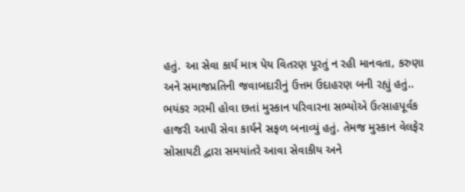હતું. આ સેવા કાર્ય માત્ર પેય વિતરણ પૂરતું ન રહી માનવતા, કરુણા અને સમાજપ્રતિની જવાબદારીનું ઉત્તમ ઉદાહરણ બની રહ્યું હતું.. ભયંકર ગરમી હોવા છતાં મુસ્કાન પરિવારના સભ્યોએ ઉત્સાહપૂર્વક હાજરી આપી સેવા કાર્યને સફળ બનાવ્યું હતું. તેમજ મુસ્કાન વેલફેર સોસાયટી દ્વારા સમયાંતરે આવા સેવાકીય અને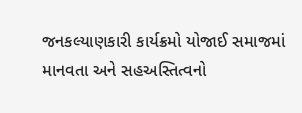જનકલ્યાણકારી કાર્યક્રમો યોજાઈ સમાજમાં માનવતા અને સહઅસ્તિત્વનો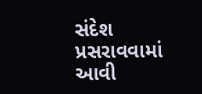સંદેશ પ્રસરાવવામાં આવી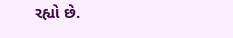રહ્યો છે.